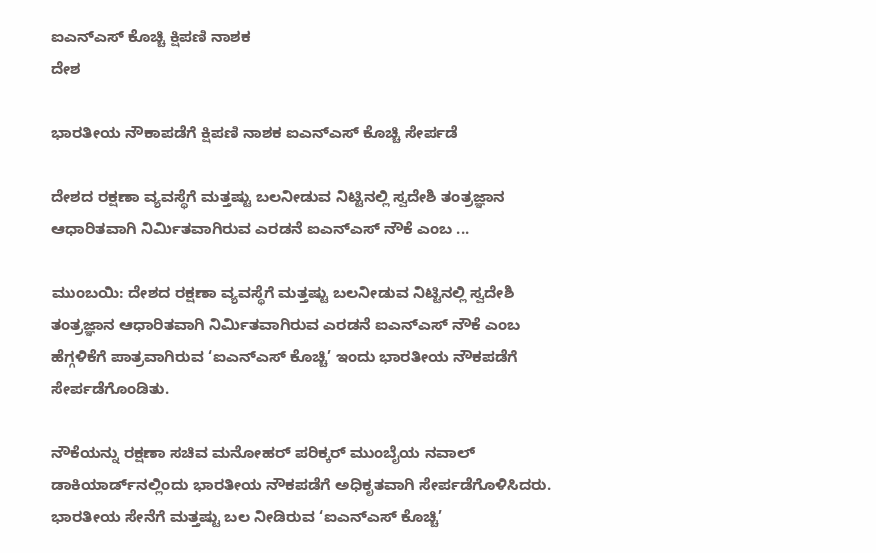ಐಎನ್ಎಸ್ ಕೊಚ್ಚಿ ಕ್ಷಿಪಣಿ ನಾಶಕ
ದೇಶ

ಭಾರತೀಯ ನೌಕಾಪಡೆಗೆ ಕ್ಷಿಪಣಿ ನಾಶಕ ಐಎನ್‌ಎಸ್ ಕೊಚ್ಚಿ ಸೇರ್ಪಡೆ

ದೇಶದ ರಕ್ಷಣಾ ವ್ಯವಸ್ಥೆಗೆ ಮತ್ತಷ್ಟು ಬಲನೀಡುವ ನಿಟ್ಟಿನಲ್ಲಿ ಸ್ವದೇಶಿ ತಂತ್ರಜ್ಞಾನ ಆಧಾರಿತವಾಗಿ ನಿರ್ಮಿತವಾಗಿರುವ ಎರಡನೆ ಐಎನ್‌ಎಸ್ ನೌಕೆ ಎಂಬ ...

ಮುಂಬಯಿ: ದೇಶದ ರಕ್ಷಣಾ ವ್ಯವಸ್ಥೆಗೆ ಮತ್ತಷ್ಟು ಬಲನೀಡುವ ನಿಟ್ಟಿನಲ್ಲಿ ಸ್ವದೇಶಿ ತಂತ್ರಜ್ಞಾನ ಆಧಾರಿತವಾಗಿ ನಿರ್ಮಿತವಾಗಿರುವ ಎರಡನೆ ಐಎನ್‌ಎಸ್ ನೌಕೆ ಎಂಬ ಹೆಗ್ಗಳಿಕೆಗೆ ಪಾತ್ರವಾಗಿರುವ ‘ಐಎನ್‌ಎಸ್ ಕೊಚ್ಚಿ’ ಇಂದು ಭಾರತೀಯ ನೌಕಪಡೆಗೆ ಸೇರ್ಪಡೆಗೊಂಡಿತು.

ನೌಕೆಯನ್ನು ರಕ್ಷಣಾ ಸಚಿವ ಮನೋಹರ್ ಪರಿಕ್ಕರ್‌ ಮುಂಬೈಯ ನವಾಲ್ ಡಾಕಿಯಾರ್ಡ್‌ನಲ್ಲಿಂದು ಭಾರತೀಯ ನೌಕಪಡೆಗೆ ಅಧಿಕೃತವಾಗಿ ಸೇರ್ಪಡೆಗೊಳಿಸಿದರು. ಭಾರತೀಯ ಸೇನೆಗೆ ಮತ್ತಷ್ಟು ಬಲ ನೀಡಿರುವ ‘ಐಎನ್‌ಎಸ್ ಕೊಚ್ಚಿ’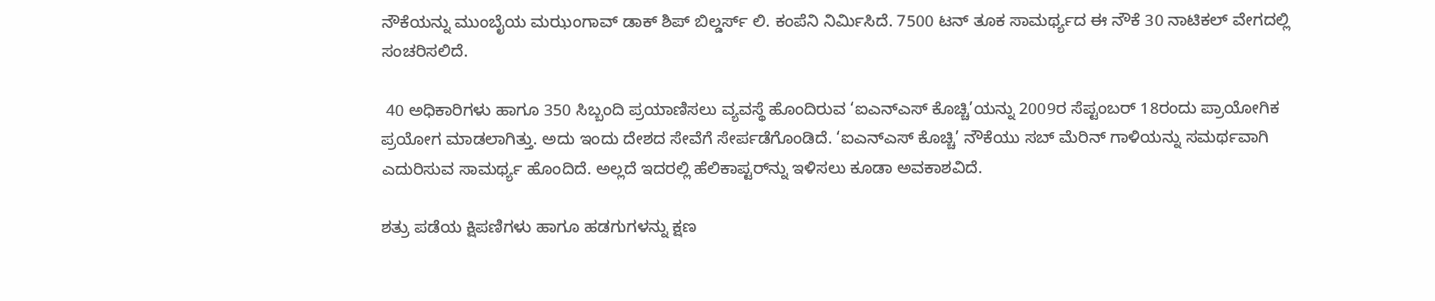ನೌಕೆಯನ್ನು ಮುಂಬೈಯ ಮಝಂಗಾವ್ ಡಾಕ್ ಶಿಪ್ ಬಿಲ್ಡರ್ಸ್‌ ಲಿ. ಕಂಪೆನಿ ನಿರ್ಮಿಸಿದೆ. 7500 ಟನ್ ತೂಕ ಸಾಮರ್ಥ್ಯದ ಈ ನೌಕೆ 30 ನಾಟಿಕಲ್ ವೇಗದಲ್ಲಿ ಸಂಚರಿಸಲಿದೆ.

 40 ಅಧಿಕಾರಿಗಳು ಹಾಗೂ 350 ಸಿಬ್ಬಂದಿ ಪ್ರಯಾಣಿಸಲು ವ್ಯವಸ್ಥೆ ಹೊಂದಿರುವ ‘ಐಎನ್‌ಎಸ್ ಕೊಚ್ಚಿ’ಯನ್ನು 2009ರ ಸೆಪ್ಟಂಬರ್ 18ರಂದು ಪ್ರಾಯೋಗಿಕ ಪ್ರಯೋಗ ಮಾಡಲಾಗಿತ್ತು. ಅದು ಇಂದು ದೇಶದ ಸೇವೆಗೆ ಸೇರ್ಪಡೆಗೊಂಡಿದೆ. ‘ಐಎನ್‌ಎಸ್ ಕೊಚ್ಚಿ’ ನೌಕೆಯು ಸಬ್ ಮೆರಿನ್ ಗಾಳಿಯನ್ನು ಸಮರ್ಥವಾಗಿ ಎದುರಿಸುವ ಸಾಮರ್ಥ್ಯ ಹೊಂದಿದೆ. ಅಲ್ಲದೆ ಇದರಲ್ಲಿ ಹೆಲಿಕಾಪ್ಟರ್‌ನ್ನು ಇಳಿಸಲು ಕೂಡಾ ಅವಕಾಶವಿದೆ.

ಶತ್ರು ಪಡೆಯ ಕ್ಷಿಪಣಿಗಳು ಹಾಗೂ ಹಡಗುಗಳನ್ನು ಕ್ಷಣ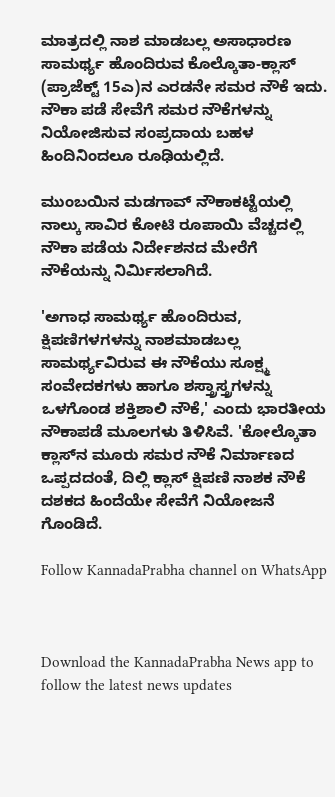ಮಾತ್ರದಲ್ಲಿ ನಾಶ ಮಾಡಬಲ್ಲ ಅಸಾಧಾರಣ ಸಾಮರ್ಥ್ಯ ಹೊಂದಿರುವ ಕೊಲ್ಕೊತಾ-ಕ್ಲಾಸ್‌ (ಪ್ರಾಜೆಕ್ಟ್‌ 15ಎ)ನ ಎರಡನೇ ಸಮರ ನೌಕೆ ಇದು. ನೌಕಾ ಪಡೆ ಸೇವೆಗೆ ಸಮರ ನೌಕೆಗಳನ್ನು ನಿಯೋಜಿಸುವ ಸಂಪ್ರದಾಯ ಬಹಳ ಹಿಂದಿನಿಂದಲೂ ರೂಢಿಯಲ್ಲಿದೆ.

ಮುಂಬಯಿನ ಮಡಗಾವ್ ನೌಕಾಕಟ್ಟೆಯಲ್ಲಿ ನಾಲ್ಕು ಸಾವಿರ ಕೋಟಿ ರೂಪಾಯಿ ವೆಚ್ಚದಲ್ಲಿ ನೌಕಾ ಪಡೆಯ ನಿರ್ದೇಶನದ ಮೇರೆಗೆ ನೌಕೆಯನ್ನು ನಿರ್ಮಿಸಲಾಗಿದೆ.

'ಅಗಾಧ ಸಾಮರ್ಥ್ಯ ಹೊಂದಿರುವ, ಕ್ಷಿಪಣಿಗಳಗಳನ್ನು ನಾಶಮಾಡಬಲ್ಲ ಸಾಮರ್ಥ್ಯವಿರುವ ಈ ನೌಕೆಯು ಸೂಕ್ಷ್ಮ ಸಂವೇದಕಗಳು ಹಾಗೂ ಶಸ್ತ್ರಾಸ್ತ್ರಗಳನ್ನು ಒಳಗೊಂಡ ಶಕ್ತಿಶಾಲಿ ನೌಕೆ,' ಎಂದು ಭಾರತೀಯ ನೌಕಾಪಡೆ ಮೂಲಗಳು ತಿಳಿಸಿವೆ. 'ಕೋಲ್ಕೊತಾ ಕ್ಲಾಸ್‌ನ ಮೂರು ಸಮರ ನೌಕೆ ನಿರ್ಮಾಣದ ಒಪ್ಪದದಂತೆ, ದಿಲ್ಲಿ ಕ್ಲಾಸ್‌ ಕ್ಷಿಪಣಿ ನಾಶಕ ನೌಕೆ ದಶಕದ ಹಿಂದೆಯೇ ಸೇವೆಗೆ ನಿಯೋಜನೆ ಗೊಂಡಿದೆ.

Follow KannadaPrabha channel on WhatsApp



Download the KannadaPrabha News app to follow the latest news updates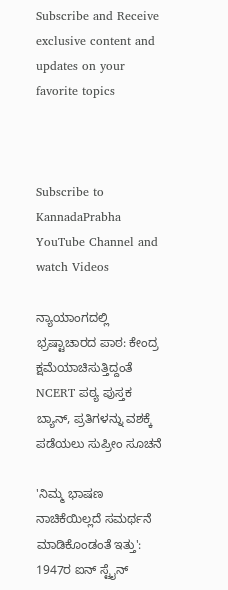Subscribe and Receive exclusive content and updates on your favorite topics



Subscribe to KannadaPrabha YouTube Channel and watch Videos

ನ್ಯಾಯಾಂಗದಲ್ಲಿ ಭ್ರಷ್ಟಾಚಾರದ ಪಾಠ: ಕೇಂದ್ರ ಕ್ಷಮೆಯಾಚಿಸುತ್ತಿದ್ದಂತೆ NCERT ಪಠ್ಯ ಪುಸ್ತಕ ಬ್ಯಾನ್, ಪ್ರತಿಗಳನ್ನು ವಶಕ್ಕೆ ಪಡೆಯಲು ಸುಪ್ರೀಂ ಸೂಚನೆ

'ನಿಮ್ಮ ಭಾಷಣ ನಾಚಿಕೆಯಿಲ್ಲದೆ ಸಮರ್ಥನೆ ಮಾಡಿಕೊಂಡಂತೆ ಇತ್ತು': 1947ರ ಐನ್ ಸ್ಟೈನ್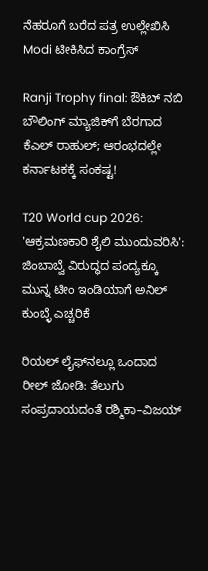ನೆಹರೂಗೆ ಬರೆದ ಪತ್ರ ಉಲ್ಲೇಖಿಸಿ Modi ಟೀಕಿಸಿದ ಕಾಂಗ್ರೆಸ್

Ranji Trophy final: ಔಕಿಬ್ ನಬಿ ಬೌಲಿಂಗ್ ಮ್ಯಾಜಿಕ್‌ಗೆ ಬೆರಗಾದ ಕೆಎಲ್ ರಾಹುಲ್; ಆರಂಭದಲ್ಲೇ ಕರ್ನಾಟಕಕ್ಕೆ ಸಂಕಷ್ಟ!

T20 World cup 2026: 'ಆಕ್ರಮಣಕಾರಿ ಶೈಲಿ ಮುಂದುವರಿಸಿ': ಜಿಂಬಾಬ್ವೆ ವಿರುದ್ಧದ ಪಂದ್ಯಕ್ಕೂ ಮುನ್ನ ಟೀಂ ಇಂಡಿಯಾಗೆ ಅನಿಲ್ ಕುಂಬ್ಳೆ ಎಚ್ಚರಿಕೆ

ರಿಯಲ್ ಲೈಫ್‌ನಲ್ಲೂ ಒಂದಾದ ರೀಲ್ ಜೋಡಿ: ತೆಲುಗು ಸಂಪ್ರದಾಯದಂತೆ ರಶ್ಮಿಕಾ–ವಿಜಯ್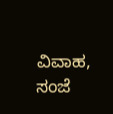ವಿವಾಹ, ಸಂಜೆ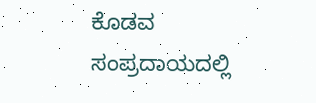ಕೊಡವ ಸಂಪ್ರದಾಯದಲ್ಲಿ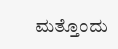ಮತ್ತೊಂದು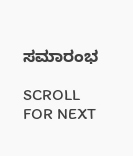ಸಮಾರಂಭ

SCROLL FOR NEXT